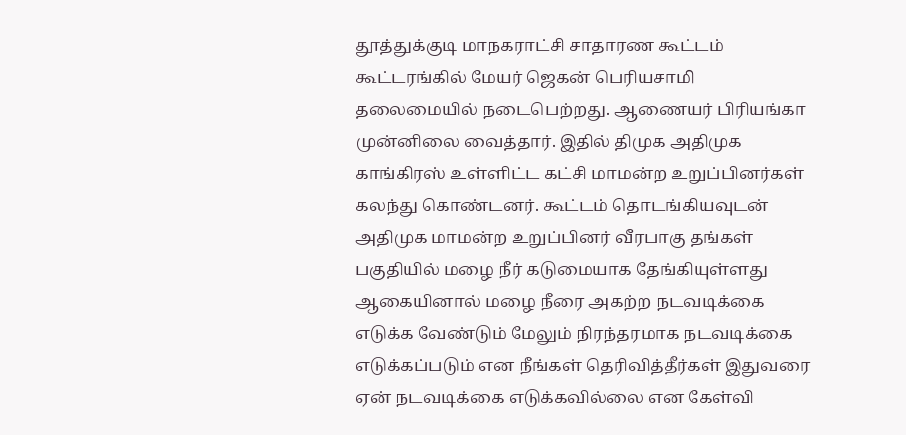தூத்துக்குடி மாநகராட்சி சாதாரண கூட்டம் கூட்டரங்கில் மேயர் ஜெகன் பெரியசாமி தலைமையில் நடைபெற்றது. ஆணையர் பிரியங்கா முன்னிலை வைத்தார். இதில் திமுக அதிமுக காங்கிரஸ் உள்ளிட்ட கட்சி மாமன்ற உறுப்பினர்கள் கலந்து கொண்டனர். கூட்டம் தொடங்கியவுடன் அதிமுக மாமன்ற உறுப்பினர் வீரபாகு தங்கள் பகுதியில் மழை நீர் கடுமையாக தேங்கியுள்ளது ஆகையினால் மழை நீரை அகற்ற நடவடிக்கை எடுக்க வேண்டும் மேலும் நிரந்தரமாக நடவடிக்கை எடுக்கப்படும் என நீங்கள் தெரிவித்தீர்கள் இதுவரை ஏன் நடவடிக்கை எடுக்கவில்லை என கேள்வி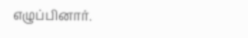எழுப்பினார்.